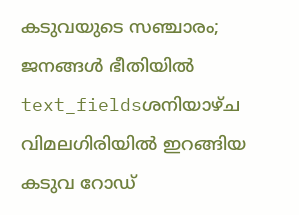കടുവയുടെ സഞ്ചാരം; ജനങ്ങൾ ഭീതിയിൽ
text_fieldsശനിയാഴ്ച വിമലഗിരിയിൽ ഇറങ്ങിയ കടുവ റോഡ്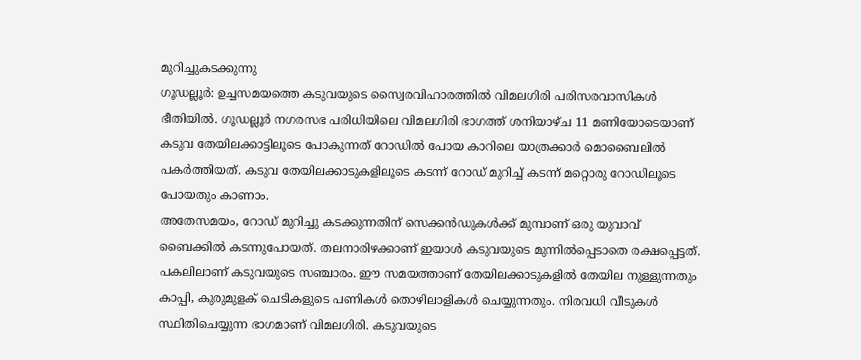മുറിച്ചുകടക്കുന്നു
ഗൂഡല്ലൂർ: ഉച്ചസമയത്തെ കടുവയുടെ സ്വൈരവിഹാരത്തിൽ വിമലഗിരി പരിസരവാസികൾ ഭീതിയിൽ. ഗൂഡല്ലൂർ നഗരസഭ പരിധിയിലെ വിമലഗിരി ഭാഗത്ത് ശനിയാഴ്ച 11 മണിയോടെയാണ് കടുവ തേയിലക്കാട്ടിലൂടെ പോകുന്നത് റോഡിൽ പോയ കാറിലെ യാത്രക്കാർ മൊബൈലിൽ പകർത്തിയത്. കടുവ തേയിലക്കാടുകളിലൂടെ കടന്ന് റോഡ് മുറിച്ച് കടന്ന് മറ്റൊരു റോഡിലൂടെ പോയതും കാണാം.
അതേസമയം, റോഡ് മുറിച്ചു കടക്കുന്നതിന് സെക്കൻഡുകൾക്ക് മുമ്പാണ് ഒരു യുവാവ് ബൈക്കിൽ കടന്നുപോയത്. തലനാരിഴക്കാണ് ഇയാൾ കടുവയുടെ മുന്നിൽപ്പെടാതെ രക്ഷപ്പെട്ടത്. പകലിലാണ് കടുവയുടെ സഞ്ചാരം. ഈ സമയത്താണ് തേയിലക്കാടുകളിൽ തേയില നുള്ളുന്നതും കാപ്പി, കുരുമുളക് ചെടികളുടെ പണികൾ തൊഴിലാളികൾ ചെയ്യുന്നതും. നിരവധി വീടുകൾ സ്ഥിതിചെയ്യുന്ന ഭാഗമാണ് വിമലഗിരി. കടുവയുടെ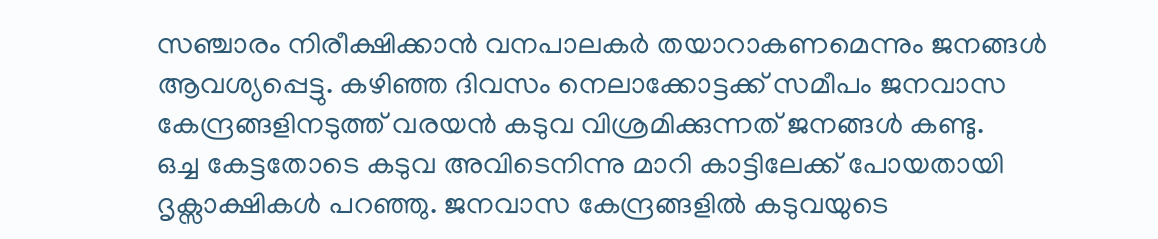സഞ്ചാരം നിരീക്ഷിക്കാൻ വനപാലകർ തയാറാകണമെന്നും ജനങ്ങൾ ആവശ്യപ്പെട്ടു. കഴിഞ്ഞ ദിവസം നെലാക്കോട്ടക്ക് സമീപം ജനവാസ കേന്ദ്രങ്ങളിനടുത്ത് വരയൻ കടുവ വിശ്രമിക്കുന്നത് ജനങ്ങൾ കണ്ടു.
ഒച്ച കേട്ടതോടെ കടുവ അവിടെനിന്നു മാറി കാട്ടിലേക്ക് പോയതായി ദൃക്സാക്ഷികൾ പറഞ്ഞു. ജനവാസ കേന്ദ്രങ്ങളിൽ കടുവയുടെ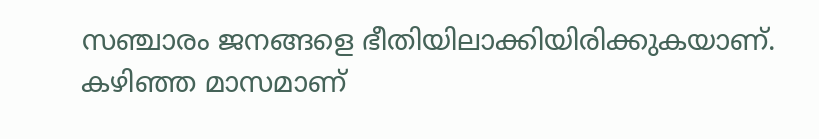സഞ്ചാരം ജനങ്ങളെ ഭീതിയിലാക്കിയിരിക്കുകയാണ്. കഴിഞ്ഞ മാസമാണ്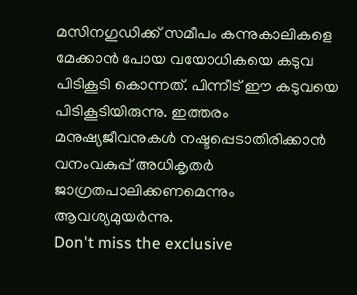മസിനഗുഡിക്ക് സമീപം കന്നുകാലികളെ മേക്കാൻ പോയ വയോധികയെ കടുവ പിടികൂടി കൊന്നത്. പിന്നീട് ഈ കടുവയെ പിടികൂടിയിരുന്നു. ഇത്തരം മനുഷ്യജീവനുകൾ നഷ്ടപ്പെടാതിരിക്കാൻ വനംവകുപ്പ് അധികൃതർ ജാഗ്രതപാലിക്കണമെന്നും ആവശ്യമുയർന്നു.
Don't miss the exclusive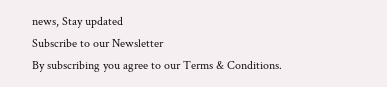news, Stay updated
Subscribe to our Newsletter
By subscribing you agree to our Terms & Conditions.